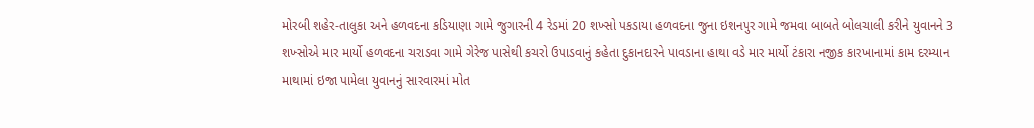મોરબી શહેર-તાલુકા અને હળવદના કડિયાણા ગામે જુગારની 4 રેડમાં 20 શખ્સો પકડાયા હળવદના જુના ઇશનપુર ગામે જમવા બાબતે બોલચાલી કરીને યુવાનને 3 શખ્સોએ માર માર્યો હળવદના ચરાડવા ગામે ગેરેજ પાસેથી કચરો ઉપાડવાનું કહેતા દુકાનદારને પાવડાના હાથા વડે માર માર્યો ટંકારા નજીક કારખાનામાં કામ દરમ્યાન માથામાં ઇજા પામેલા યુવાનનું સારવારમાં મોત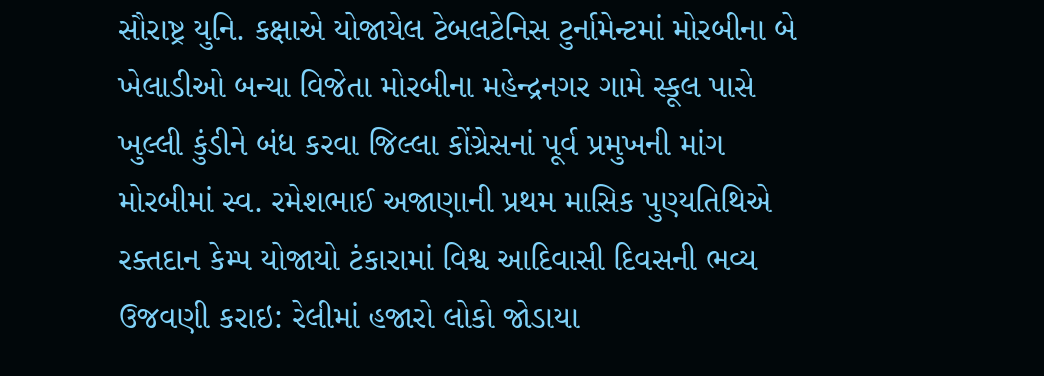સૌરાષ્ટ્ર યુનિ. કક્ષાએ યોજાયેલ ટેબલટેનિસ ટુર્નામેન્ટમાં મોરબીના બે ખેલાડીઓ બન્યા વિજેતા મોરબીના મહેન્દ્રનગર ગામે સ્કૂલ પાસે ખુલ્લી કુંડીને બંધ કરવા જિલ્લા કોંગ્રેસનાં પૂર્વ પ્રમુખની માંગ  મોરબીમાં સ્વ. રમેશભાઈ અજાણાની પ્રથમ માસિક પુણ્યતિથિએ રક્તદાન કેમ્પ યોજાયો ટંકારામાં વિશ્વ આદિવાસી દિવસની ભવ્ય ઉજવણી કરાઇ: રેલીમાં હજારો લોકો જોડાયા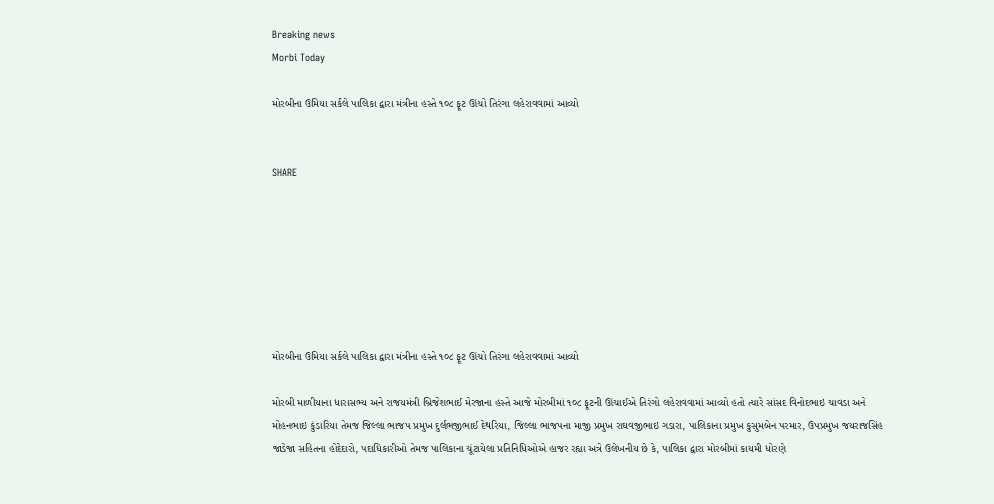Breaking news
Morbi Today

મોરબીના ઉમિયા સર્કલે પાલિકા દ્વારા મંત્રીના હસ્તે ૧૦૮ ફૂટ ઊંચો તિરંગા લહેરાવવામાં આવ્યો


SHARE







મોરબીના ઉમિયા સર્કલે પાલિકા દ્વારા મંત્રીના હસ્તે ૧૦૮ ફૂટ ઊંચો તિરંગા લહેરાવવામાં આવ્યો

મોરબી માળીયાના ધારાસભ્ય અને રાજયમંત્રી બ્રિજેશભાઈ મેરજાના હસ્તે આજે મોરબીમાં ૧૦૮ ફૂટની ઊંચાઈએ તિરંગો લહેરાવવામાં આવ્યો હતો ત્યારે સાંસદ વિનોદભાઇ ચાવડા અને મોહનભાઇ કુંડારિયા તેમજ જિલ્લા ભાજપ પ્રમુખ દુર્લભજીભાઈ દેથરિયા, જિલ્લા ભાજપના માજી પ્રમુખ રાઘવજીભાઇ ગડારા, પાલિકાના પ્રમુખ કુસુમબેન પરમાર, ઉપપ્રમુખ જયરાજસિંહ જાડેજા સહિતના હોદેદારો, પદાધિકારીઓ તેમજ પાલિકાના ચૂંટાયેલા પ્રતિનિધિઓએ હાજર રહ્યા અત્રે ઉલેખનીય છે કે, પાલિકા દ્વારા મોરબીમાં કાયમી ધોરણે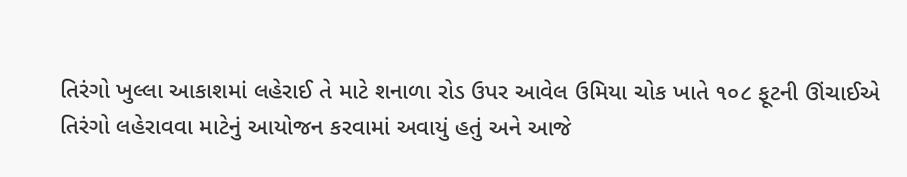તિરંગો ખુલ્લા આકાશમાં લહેરાઈ તે માટે શનાળા રોડ ઉપર આવેલ ઉમિયા ચોક ખાતે ૧૦૮ ફૂટની ઊંચાઈએ તિરંગો લહેરાવવા માટેનું આયોજન કરવામાં અવાયું હતું અને આજે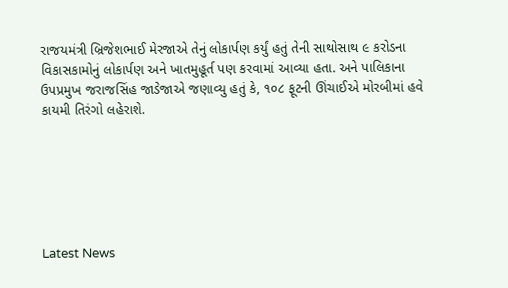રાજયમંત્રી બ્રિજેશભાઈ મેરજાએ તેનું લોકાર્પણ કર્યું હતું તેની સાથોસાથ ૯ કરોડના વિકાસકામોનું લોકાર્પણ અને ખાતમુહૂર્ત પણ કરવામાં આવ્યા હતા. અને પાલિકાના ઉપપ્રમુખ જરાજસિંહ જાડેજાએ જણાવ્યુ હતું કે, ૧૦૮ ફૂટની ઊંચાઈએ મોરબીમાં હવે કાયમી તિરંગો લહેરાશે.






Latest News